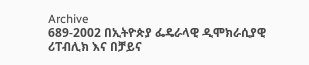Archive
689-2002 በኢትዮጵያ ፌዴራላዊ ዲሞክራሲያዊ ሪፐብሊክ እና በቻይና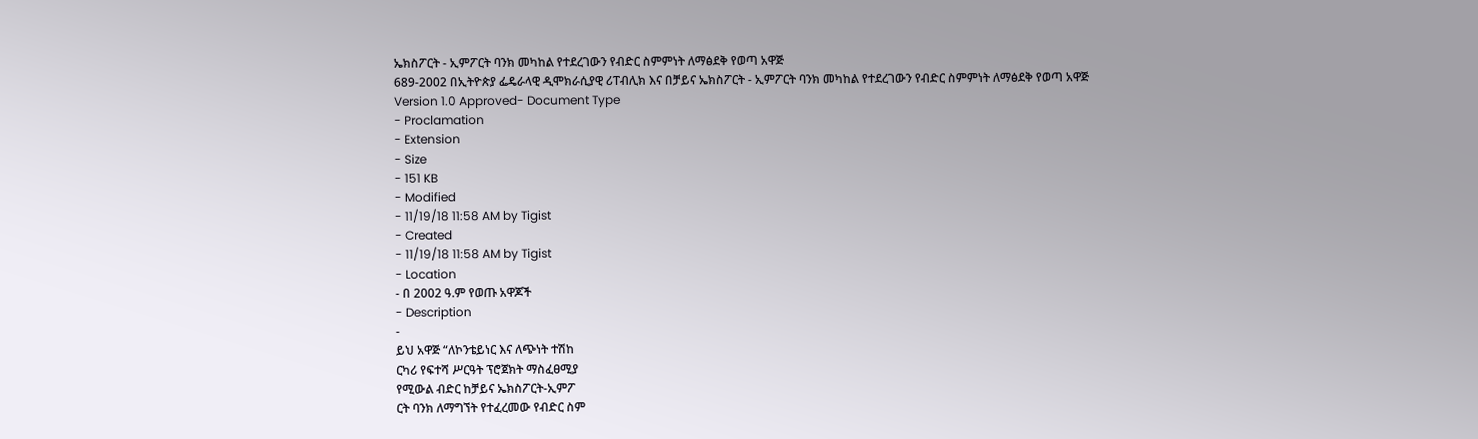ኤክስፖርት - ኢምፖርት ባንክ መካከል የተደረገውን የብድር ስምምነት ለማፅደቅ የወጣ አዋጅ
689-2002 በኢትዮጵያ ፌዴራላዊ ዲሞክራሲያዊ ሪፐብሊክ እና በቻይና ኤክስፖርት - ኢምፖርት ባንክ መካከል የተደረገውን የብድር ስምምነት ለማፅደቅ የወጣ አዋጅ
Version 1.0 Approved- Document Type
- Proclamation
- Extension
- Size
- 151 KB
- Modified
- 11/19/18 11:58 AM by Tigist
- Created
- 11/19/18 11:58 AM by Tigist
- Location
- በ 2002 ዓ.ም የወጡ አዋጆች
- Description
-
ይህ አዋጅ “ለኮንቴይነር እና ለጭነት ተሽከ
ርካሪ የፍተሻ ሥርዓት ፕሮጀክት ማስፈፀሚያ
የሚውል ብድር ከቻይና ኤክስፖርት-ኢምፖ
ርት ባንክ ለማግኘት የተፈረመው የብድር ስም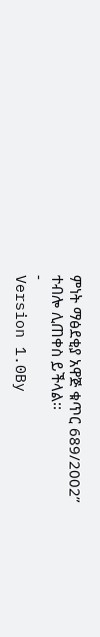ምነት ማፅደቂያ አዋጅ ቁጥር 689/2002”
ተብሎ ሊጠቀስ ይችላል፡፡
-
Version 1.0By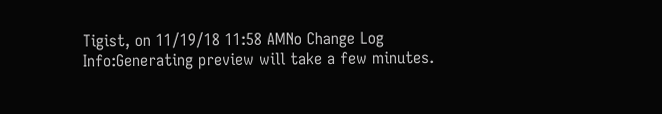Tigist, on 11/19/18 11:58 AMNo Change Log
Info:Generating preview will take a few minutes.